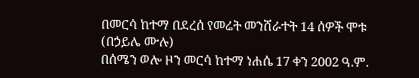በመርሳ ከተማ በደረሰ የመሬት መንሸራተት 14 ሰዎች ሞቱ
(በኃይሌ ሙሉ)
በሰሜን ወሎ ዞን መርሳ ከተማ ነሐሴ 17 ቀን 2002 ዓ.ም.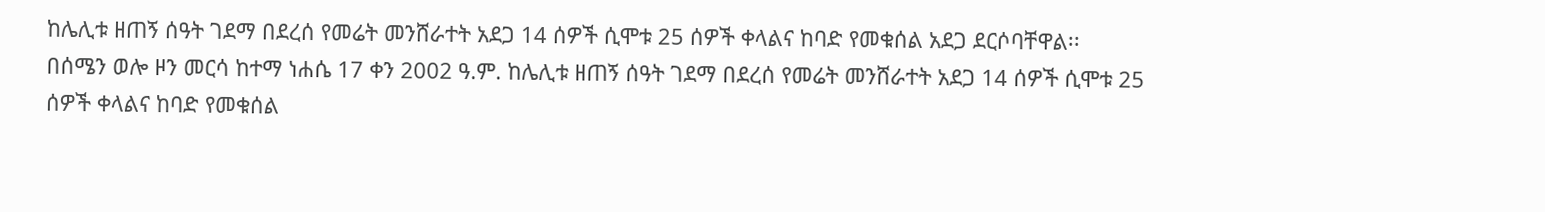ከሌሊቱ ዘጠኝ ሰዓት ገደማ በደረሰ የመሬት መንሸራተት አደጋ 14 ሰዎች ሲሞቱ 25 ሰዎች ቀላልና ከባድ የመቁሰል አደጋ ደርሶባቸዋል፡፡
በሰሜን ወሎ ዞን መርሳ ከተማ ነሐሴ 17 ቀን 2002 ዓ.ም. ከሌሊቱ ዘጠኝ ሰዓት ገደማ በደረሰ የመሬት መንሸራተት አደጋ 14 ሰዎች ሲሞቱ 25 ሰዎች ቀላልና ከባድ የመቁሰል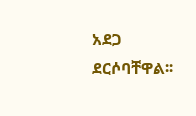አደጋ ደርሶባቸዋል፡፡